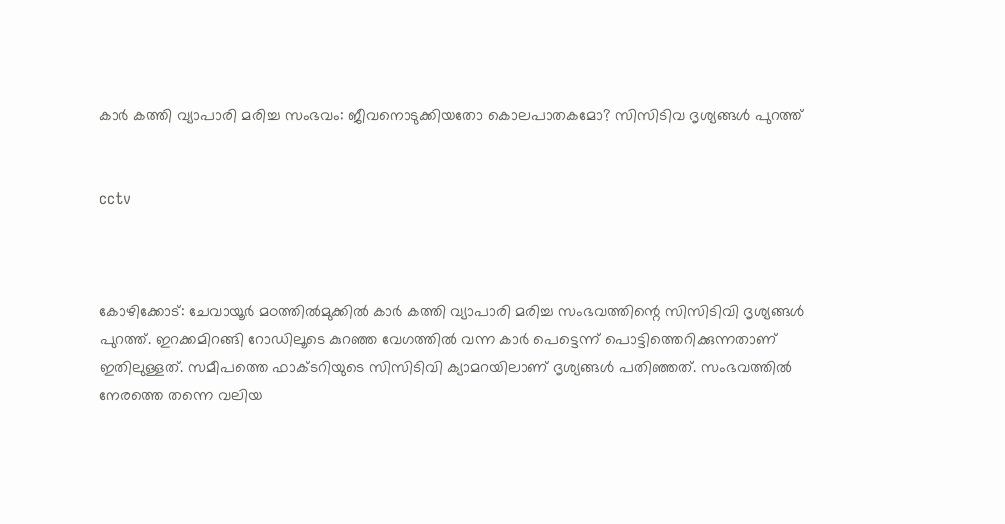കാര്‍ കത്തി വ്യാപാരി മരിച്ച സംഭവം: ജീവനൊടുക്കിയതോ കൊലപാതകമോ? സിസിടിവ ദൃശ്യങ്ങള്‍ പുറത്ത്


cctv



കോഴിക്കോട്: ചേവായൂര്‍ മഠത്തില്‍മുക്കില്‍ കാര്‍ കത്തി വ്യാപാരി മരിച്ച സംഭവത്തിന്റെ സിസിടിവി ദൃശ്യങ്ങള്‍ പുറത്ത്. ഇറക്കമിറങ്ങി റോഡിലൂടെ കുറഞ്ഞ വേഗത്തില്‍ വന്ന കാര്‍ പെട്ടെന്ന് പൊട്ടിത്തെറിക്കുന്നതാണ് ഇതിലുള്ളത്. സമീപത്തെ ഫാക്ടറിയുടെ സിസിടിവി ക്യാമറയിലാണ് ദൃശ്യങ്ങള്‍ പതിഞ്ഞത്. സംഭവത്തില്‍ നേരത്തെ തന്നെ വലിയ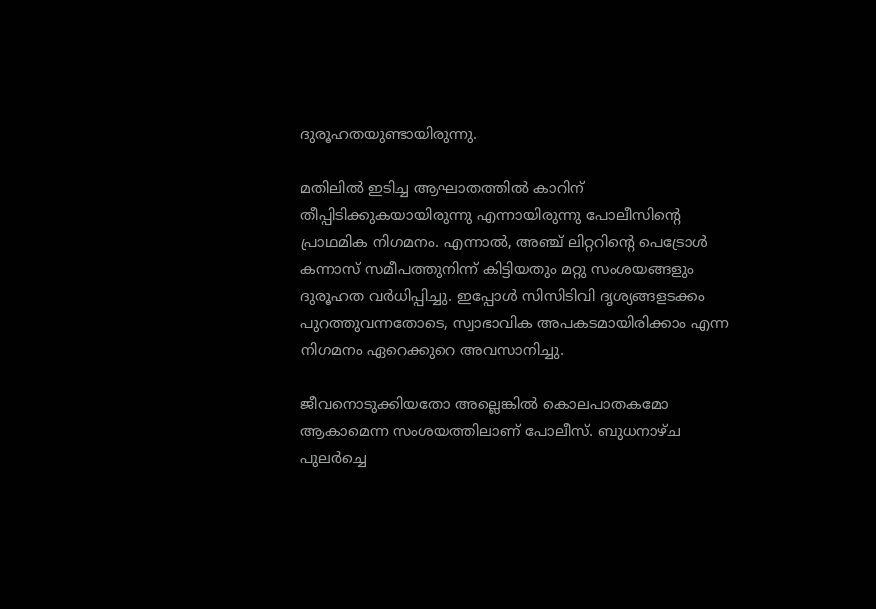ദുരൂഹതയുണ്ടായിരുന്നു.

മതിലില്‍ ഇടിച്ച ആഘാതത്തില്‍ കാറിന് തീപ്പിടിക്കുകയായിരുന്നു എന്നായിരുന്നു പോലീസിന്റെ പ്രാഥമിക നിഗമനം. എന്നാല്‍, അഞ്ച് ലിറ്ററിന്റെ പെട്രോള്‍ കന്നാസ് സമീപത്തുനിന്ന് കിട്ടിയതും മറ്റു സംശയങ്ങളും ദുരൂഹത വര്‍ധിപ്പിച്ചു. ഇപ്പോള്‍ സിസിടിവി ദൃശ്യങ്ങളടക്കം പുറത്തുവന്നതോടെ, സ്വാഭാവിക അപകടമായിരിക്കാം എന്ന നിഗമനം ഏറെക്കുറെ അവസാനിച്ചു.

ജീവനൊടുക്കിയതോ അല്ലെങ്കില്‍ കൊലപാതകമോ ആകാമെന്ന സംശയത്തിലാണ് പോലീസ്. ബുധനാഴ്ച പുലര്‍ച്ചെ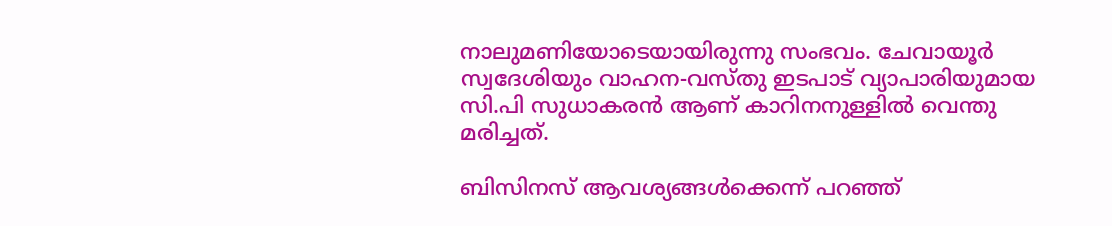നാലുമണിയോടെയായിരുന്നു സംഭവം. ചേവായൂര്‍ സ്വദേശിയും വാഹന-വസ്തു ഇടപാട് വ്യാപാരിയുമായ സി.പി സുധാകരന്‍ ആണ് കാറിനനുള്ളില്‍ വെന്തു മരിച്ചത്.

ബിസിനസ് ആവശ്യങ്ങള്‍ക്കെന്ന് പറഞ്ഞ്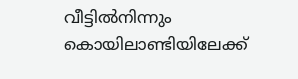വീട്ടില്‍നിന്നും കൊയിലാണ്ടിയിലേക്ക്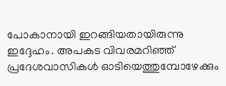പോകാനായി ഇറങ്ങിയതായിരുന്നു ഇദ്ദേഹം. അപകട വിവരമറിഞ്ഞ് പ്രദേശവാസികള്‍ ഓടിയെത്തുമ്പോഴേക്കും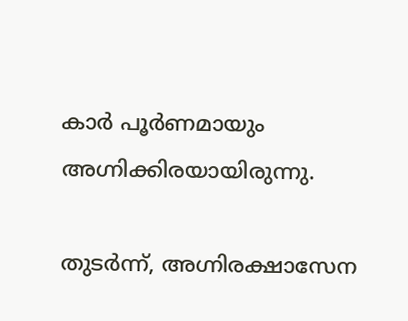കാര്‍ പൂര്‍ണമായും അഗ്നിക്കിരയായിരുന്നു.

തുടര്‍ന്ന്, അഗ്നിരക്ഷാസേന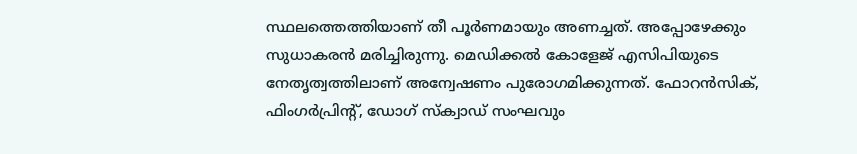സ്ഥലത്തെത്തിയാണ് തീ പൂര്‍ണമായും അണച്ചത്. അപ്പോഴേക്കും സുധാകരന്‍ മരിച്ചിരുന്നു. മെഡിക്കല്‍ കോളേജ് എസിപിയുടെ നേതൃത്വത്തിലാണ് അന്വേഷണം പുരോഗമിക്കുന്നത്. ഫോറന്‍സിക്, ഫിംഗര്‍പ്രിന്റ്, ഡോഗ് സ്‌ക്വാഡ് സംഘവും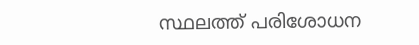സ്ഥലത്ത് പരിശോധന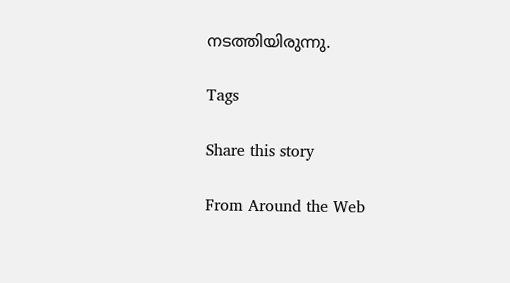നടത്തിയിരുന്നു.

Tags

Share this story

From Around the Web